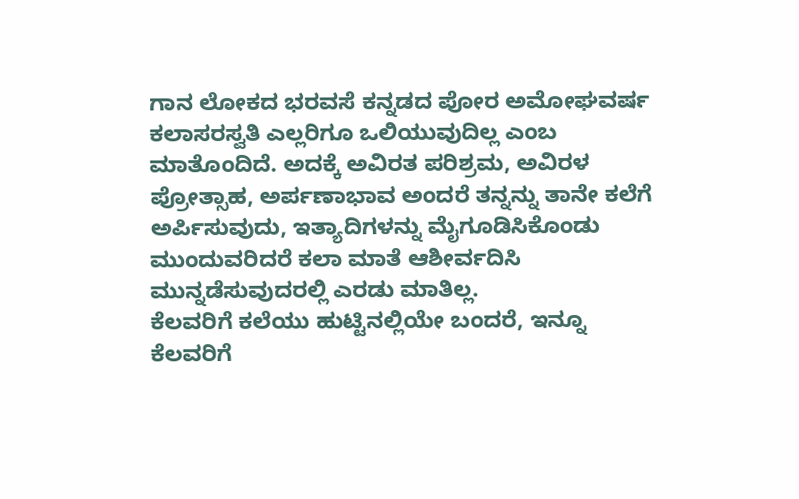ಗಾನ ಲೋಕದ ಭರವಸೆ ಕನ್ನಡದ ಪೋರ ಅಮೋಘವರ್ಷ
ಕಲಾಸರಸ್ವತಿ ಎಲ್ಲರಿಗೂ ಒಲಿಯುವುದಿಲ್ಲ ಎಂಬ ಮಾತೊಂದಿದೆ. ಅದಕ್ಕೆ ಅವಿರತ ಪರಿಶ್ರಮ, ಅವಿರಳ ಪ್ರೋತ್ಸಾಹ, ಅರ್ಪಣಾಭಾವ ಅಂದರೆ ತನ್ನನ್ನು ತಾನೇ ಕಲೆಗೆ ಅರ್ಪಿಸುವುದು, ಇತ್ಯಾದಿಗಳನ್ನು ಮೈಗೂಡಿಸಿಕೊಂಡು ಮುಂದುವರಿದರೆ ಕಲಾ ಮಾತೆ ಆಶೀರ್ವದಿಸಿ ಮುನ್ನಡೆಸುವುದರಲ್ಲಿ ಎರಡು ಮಾತಿಲ್ಲ.
ಕೆಲವರಿಗೆ ಕಲೆಯು ಹುಟ್ಟಿನಲ್ಲಿಯೇ ಬಂದರೆ, ಇನ್ನೂ ಕೆಲವರಿಗೆ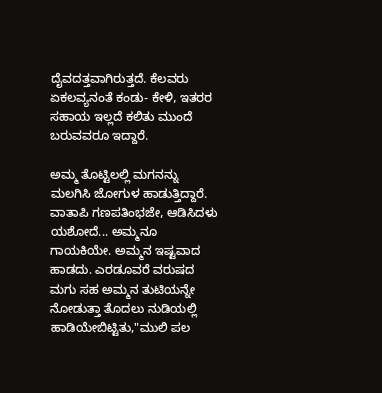ದೈವದತ್ತವಾಗಿರುತ್ತದೆ. ಕೆಲವರು ಏಕಲವ್ಯನಂತೆ ಕಂಡು- ಕೇಳಿ, ಇತರರ ಸಹಾಯ ಇಲ್ಲದೆ ಕಲಿತು ಮುಂದೆ ಬರುವವರೂ ಇದ್ದಾರೆ.

ಅಮ್ಮ ತೊಟ್ಟಿಲಲ್ಲಿ ಮಗನನ್ನು ಮಲಗಿಸಿ ಜೋಗುಳ ಹಾಡುತ್ತಿದ್ದಾರೆ.
ವಾತಾಪಿ ಗಣಪತಿಂಭಜೇ, ಆಡಿಸಿದಳು ಯಶೋದೆ... ಅಮ್ಮನೂ ಗಾಯಕಿಯೇ. ಅಮ್ಮನ ಇಷ್ಟವಾದ ಹಾಡದು. ಎರಡೂವರೆ ವರುಷದ ಮಗು ಸಹ ಅಮ್ಮನ ತುಟಿಯನ್ನೇ ನೋಡುತ್ತಾ ತೊದಲು ನುಡಿಯಲ್ಲಿ ಹಾಡಿಯೇಬಿಟ್ಟಿತು,"ಮುಲಿ ಪಲ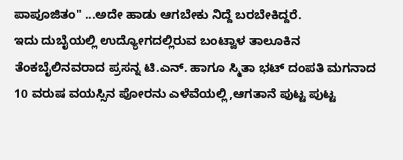ಪಾಪೂಜಿತಂ" ...ಅದೇ ಹಾಡು ಆಗಬೇಕು ನಿದ್ದೆ ಬರಬೇಕಿದ್ದರೆ.
ಇದು ದುಬೈಯಲ್ಲಿ ಉದ್ಯೋಗದಲ್ಲಿರುವ ಬಂಟ್ವಾಳ ತಾಲೂಕಿನ ತೆಂಕಬೈಲಿನವರಾದ ಪ್ರಸನ್ನ ಟಿ.ಎನ್. ಹಾಗೂ ಸ್ಮಿತಾ ಭಟ್ ದಂಪತಿ ಮಗನಾದ 10 ವರುಷ ವಯಸ್ಸಿನ ಪೋರನು ಎಳೆವೆಯಲ್ಲಿ,ಆಗತಾನೆ ಪುಟ್ಟ ಪುಟ್ಟ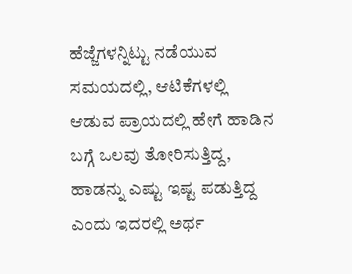ಹೆಜ್ಜೆಗಳನ್ನಿಟ್ಟು ನಡೆಯುವ ಸಮಯದಲ್ಲಿ, ಆಟಿಕೆಗಳಲ್ಲಿ ಆಡುವ ಪ್ರಾಯದಲ್ಲಿ ಹೇಗೆ ಹಾಡಿನ ಬಗ್ಗೆ ಒಲವು ತೋರಿಸುತ್ತಿದ್ದ, ಹಾಡನ್ನು ಎಷ್ಟು ಇಷ್ಟ ಪಡುತ್ತಿದ್ದ ಎಂದು ಇದರಲ್ಲಿ ಅರ್ಥ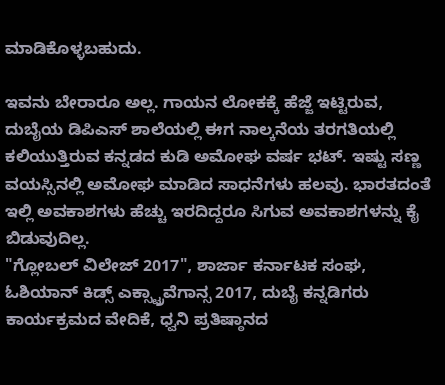ಮಾಡಿಕೊಳ್ಳಬಹುದು.

ಇವನು ಬೇರಾರೂ ಅಲ್ಲ. ಗಾಯನ ಲೋಕಕ್ಕೆ ಹೆಜ್ಜೆ ಇಟ್ಟಿರುವ, ದುಬೈಯ ಡಿಪಿಎಸ್ ಶಾಲೆಯಲ್ಲಿ ಈಗ ನಾಲ್ಕನೆಯ ತರಗತಿಯಲ್ಲಿ ಕಲಿಯುತ್ತಿರುವ ಕನ್ನಡದ ಕುಡಿ ಅಮೋಘ ವರ್ಷ ಭಟ್. ಇಷ್ಟು ಸಣ್ಣ ವಯಸ್ಸಿನಲ್ಲಿ ಅಮೋಘ ಮಾಡಿದ ಸಾಧನೆಗಳು ಹಲವು. ಭಾರತದಂತೆ ಇಲ್ಲಿ ಅವಕಾಶಗಳು ಹೆಚ್ಚು ಇರದಿದ್ದರೂ ಸಿಗುವ ಅವಕಾಶಗಳನ್ನು ಕೈ ಬಿಡುವುದಿಲ್ಲ.
"ಗ್ಲೋಬಲ್ ವಿಲೇಜ್ 2017", ಶಾರ್ಜಾ ಕರ್ನಾಟಕ ಸಂಘ, ಓಶಿಯಾನ್ ಕಿಡ್ಸ್ ಎಕ್ಸ್ಟ್ರಾವೆಗಾನ್ಸ 2017, ದುಬೈ ಕನ್ನಡಿಗರು ಕಾರ್ಯಕ್ರಮದ ವೇದಿಕೆ, ಧ್ವನಿ ಪ್ರತಿಷ್ಠಾನದ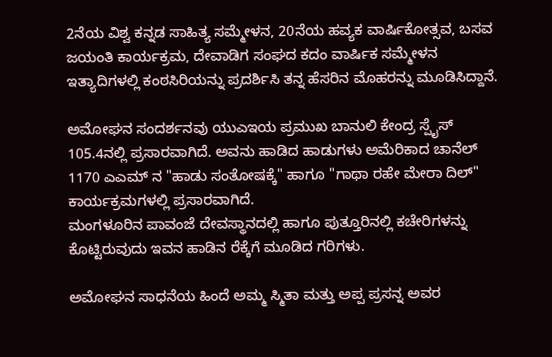2ನೆಯ ವಿಶ್ವ ಕನ್ನಡ ಸಾಹಿತ್ಯ ಸಮ್ಮೇಳನ, 20ನೆಯ ಹವ್ಯಕ ವಾರ್ಷಿಕೋತ್ಸವ, ಬಸವ ಜಯಂತಿ ಕಾರ್ಯಕ್ರಮ, ದೇವಾಡಿಗ ಸಂಘದ ಕದಂ ವಾರ್ಷಿಕ ಸಮ್ಮೇಳನ ಇತ್ಯಾದಿಗಳಲ್ಲಿ ಕಂಠಸಿರಿಯನ್ನು ಪ್ರದರ್ಶಿಸಿ ತನ್ನ ಹೆಸರಿನ ಮೊಹರನ್ನು ಮೂಡಿಸಿದ್ದಾನೆ.

ಅಮೋಘನ ಸಂದರ್ಶನವು ಯುಎಇಯ ಪ್ರಮುಖ ಬಾನುಲಿ ಕೇಂದ್ರ ಸ್ಪೈಸ್ 105.4ನಲ್ಲಿ ಪ್ರಸಾರವಾಗಿದೆ. ಅವನು ಹಾಡಿದ ಹಾಡುಗಳು ಅಮೆರಿಕಾದ ಚಾನೆಲ್ 1170 ಎಎಮ್ ನ "ಹಾಡು ಸಂತೋಷಕ್ಕೆ" ಹಾಗೂ "ಗಾಥಾ ರಹೇ ಮೇರಾ ದಿಲ್" ಕಾರ್ಯಕ್ರಮಗಳಲ್ಲಿ ಪ್ರಸಾರವಾಗಿದೆ.
ಮಂಗಳೂರಿನ ಪಾವಂಜೆ ದೇವಸ್ಥಾನದಲ್ಲಿ ಹಾಗೂ ಪುತ್ತೂರಿನಲ್ಲಿ ಕಚೇರಿಗಳನ್ನು ಕೊಟ್ಟಿರುವುದು ಇವನ ಹಾಡಿನ ರೆಕ್ಕೆಗೆ ಮೂಡಿದ ಗರಿಗಳು.

ಅಮೋಘನ ಸಾಧನೆಯ ಹಿಂದೆ ಅಮ್ಮ ಸ್ಮಿತಾ ಮತ್ತು ಅಪ್ಪ ಪ್ರಸನ್ನ ಅವರ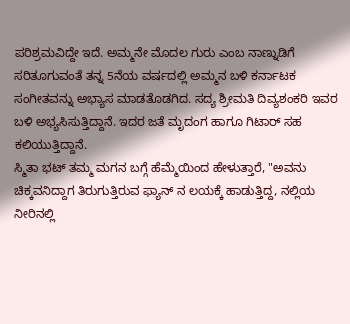ಪರಿಶ್ರಮವಿದ್ದೇ ಇದೆ. ಅಮ್ಮನೇ ಮೊದಲ ಗುರು ಎಂಬ ನಾಣ್ನುಡಿಗೆ ಸರಿತೂಗುವಂತೆ ತನ್ನ 5ನೆಯ ವರ್ಷದಲ್ಲಿ ಅಮ್ಮನ ಬಳಿ ಕರ್ನಾಟಕ ಸಂಗೀತವನ್ನು ಅಭ್ಯಾಸ ಮಾಡತೊಡಗಿದ. ಸದ್ಯ ಶ್ರೀಮತಿ ದಿವ್ಯಶಂಕರಿ ಇವರ ಬಳಿ ಅಭ್ಯಸಿಸುತ್ತಿದ್ದಾನೆ. ಇದರ ಜತೆ ಮೃದಂಗ ಹಾಗೂ ಗಿಟಾರ್ ಸಹ ಕಲಿಯುತ್ತಿದ್ದಾನೆ.
ಸ್ಮಿತಾ ಭಟ್ ತಮ್ಮ ಮಗನ ಬಗ್ಗೆ ಹೆಮ್ಮೆಯಿಂದ ಹೇಳುತ್ತಾರೆ, "ಅವನು ಚಿಕ್ಕವನಿದ್ದಾಗ ತಿರುಗುತ್ತಿರುವ ಫ್ಯಾನ್ ನ ಲಯಕ್ಕೆ ಹಾಡುತ್ತಿದ್ದ, ನಲ್ಲಿಯ ನೀರಿನಲ್ಲಿ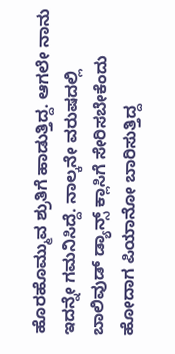ಹೊರಹೊಮ್ಮುವ ಶ್ರುತಿಗೆ ಹಾಡುತ್ತಿದ್ದ. ಆಗಲೇ ನಾನು ಇದನ್ನೇ ಗಮನಿಸಿದ್ದೆ. ನಾಲ್ಕನೇ ವರುಷದಲ್ಲಿ ಬಾಲಿವುಡ್ ಡ್ಯಾನ್ಸ್ ಕ್ಲಾಸಿಗೆ ಸೇರಿಸಬೇಕೆಂದು ಹೋದಾಗ ಪಿಯಾನೋ ಬಾರಿಸುತ್ತಿದ್ದ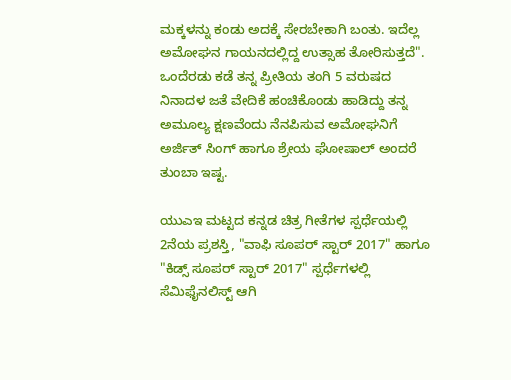ಮಕ್ಕಳನ್ನು ಕಂಡು ಅದಕ್ಕೆ ಸೇರಬೇಕಾಗಿ ಬಂತು. ಇದೆಲ್ಲ ಅಮೋಘನ ಗಾಯನದಲ್ಲಿದ್ದ ಉತ್ಸಾಹ ತೋರಿಸುತ್ತದೆ".
ಒಂದೆರಡು ಕಡೆ ತನ್ನ ಪ್ರೀತಿಯ ತಂಗಿ 5 ವರುಷದ ನಿನಾದಳ ಜತೆ ವೇದಿಕೆ ಹಂಚಿಕೊಂಡು ಹಾಡಿದ್ದು ತನ್ನ ಅಮೂಲ್ಯ ಕ್ಷಣವೆಂದು ನೆನಪಿಸುವ ಅಮೋಘನಿಗೆ ಅರ್ಜಿತ್ ಸಿಂಗ್ ಹಾಗೂ ಶ್ರೇಯ ಘೋಷಾಲ್ ಅಂದರೆ ತುಂಬಾ ಇಷ್ಟ.

ಯುಎಇ ಮಟ್ಟದ ಕನ್ನಡ ಚಿತ್ರ ಗೀತೆಗಳ ಸ್ಪರ್ಧೆಯಲ್ಲಿ 2ನೆಯ ಪ್ರಶಸ್ತಿ, "ವಾಫಿ ಸೂಪರ್ ಸ್ಟಾರ್ 2017" ಹಾಗೂ "ಕಿಡ್ಸ್ ಸೂಪರ್ ಸ್ಟಾರ್ 2017" ಸ್ಪರ್ಧೆಗಳಲ್ಲಿ ಸೆಮಿಫೈನಲಿಸ್ಟ್ ಆಗಿ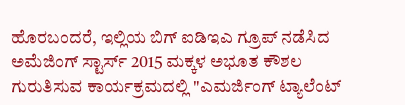ಹೊರಬಂದರೆ, ಇಲ್ಲಿಯ ಬಿಗ್ ಐಡಿಇಎ ಗ್ರೂಪ್ ನಡೆಸಿದ ಅಮೆಜಿಂಗ್ ಸ್ಟಾರ್ಸ್ 2015 ಮಕ್ಕಳ ಅಭೂತ ಕೌಶಲ ಗುರುತಿಸುವ ಕಾರ್ಯಕ್ರಮದಲ್ಲಿ "ಎಮರ್ಜಿಂಗ್ ಟ್ಯಾಲೆಂಟ್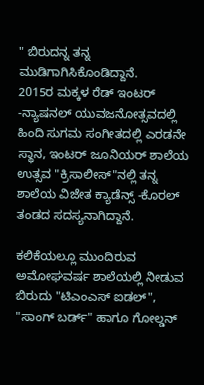" ಬಿರುದನ್ನ ತನ್ನ ಮುಡಿಗಾಗಿಸಿಕೊಂಡಿದ್ದಾನೆ.
2015ರ ಮಕ್ಕಳ ರೆಡ್ ಇಂಟರ್ -ನ್ಯಾಷನಲ್ ಯುವಜನೋತ್ಸವದಲ್ಲಿ ಹಿಂದಿ ಸುಗಮ ಸಂಗೀತದಲ್ಲಿ ಎರಡನೇ ಸ್ಥಾನ, ಇಂಟರ್ ಜೂನಿಯರ್ ಶಾಲೆಯ ಉತ್ಸವ "ಕ್ರಿಸಾಲೀಸ್"ನಲ್ಲಿ ತನ್ನ ಶಾಲೆಯ ವಿಜೇತ ಕ್ಯಾಡೆನ್ಸ್ -ಕೊರಲ್ ತಂಡದ ಸದಸ್ಯನಾಗಿದ್ದಾನೆ.

ಕಲಿಕೆಯಲ್ಲೂ ಮುಂದಿರುವ ಅಮೋಘವರ್ಷ ಶಾಲೆಯಲ್ಲಿ ನೀಡುವ ಬಿರುದು "ಟಿಎಂಎಸ್ ಐಡಲ್", "ಸಾಂಗ್ ಬರ್ಡ್" ಹಾಗೂ ಗೋಲ್ಡನ್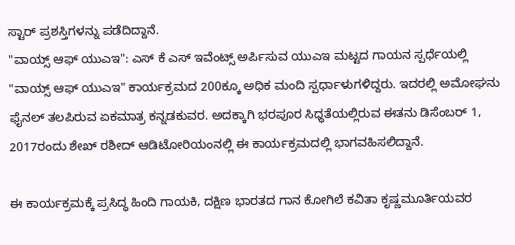ಸ್ಟಾರ್ ಪ್ರಶಸ್ತಿಗಳನ್ನು ಪಡೆದಿದ್ದಾನೆ.
"ವಾಯ್ಸ್ ಆಫ್ ಯುಎಇ": ಎಸ್ ಕೆ ಎಸ್ ಇವೆಂಟ್ಸ್ ಅರ್ಪಿಸುವ ಯುಎಇ ಮಟ್ಟದ ಗಾಯನ ಸ್ಪರ್ಧೆಯಲ್ಲಿ "ವಾಯ್ಸ್ ಆಫ್ ಯುಎಇ" ಕಾರ್ಯಕ್ರಮದ 200ಕ್ಕೂ ಅಧಿಕ ಮಂದಿ ಸ್ಪರ್ಧಾಳುಗಳಿದ್ದರು. ಇದರಲ್ಲಿ ಅಮೋಘನು ಫೈನಲ್ ತಲಪಿರುವ ಏಕಮಾತ್ರ ಕನ್ನಡಕುವರ. ಅದಕ್ಕಾಗಿ ಭರಪೂರ ಸಿಧ್ಧತೆಯಲ್ಲಿರುವ ಈತನು ಡಿಸೆಂಬರ್ 1, 2017ರಂದು ಶೇಖ್ ರಶೀದ್ ಆಡಿಟೋರಿಯಂನಲ್ಲಿ ಈ ಕಾರ್ಯಕ್ರಮದಲ್ಲಿ ಭಾಗವಹಿಸಲಿದ್ದಾನೆ.

ಈ ಕಾರ್ಯಕ್ರಮಕ್ಕೆ ಪ್ರಸಿದ್ಧ ಹಿಂದಿ ಗಾಯಕಿ, ದಕ್ಷಿಣ ಭಾರತದ ಗಾನ ಕೋಗಿಲೆ ಕವಿತಾ ಕೃಷ್ಣಮೂರ್ತಿಯವರ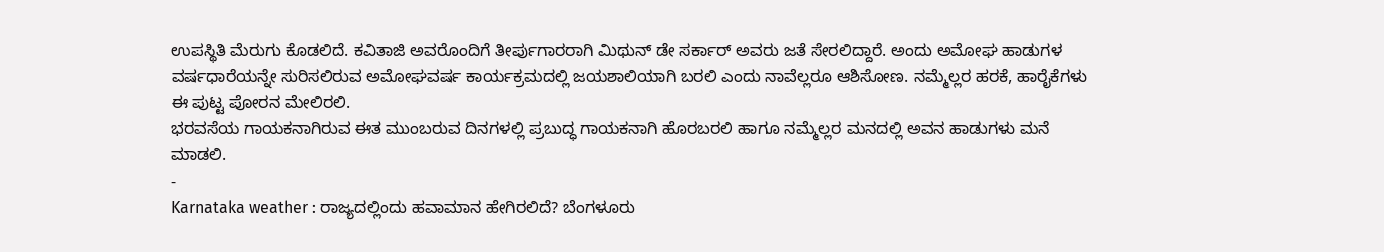ಉಪಸ್ಥಿತಿ ಮೆರುಗು ಕೊಡಲಿದೆ. ಕವಿತಾಜಿ ಅವರೊಂದಿಗೆ ತೀರ್ಪುಗಾರರಾಗಿ ಮಿಥುನ್ ಡೇ ಸರ್ಕಾರ್ ಅವರು ಜತೆ ಸೇರಲಿದ್ದಾರೆ. ಅಂದು ಅಮೋಘ ಹಾಡುಗಳ ವರ್ಷಧಾರೆಯನ್ನೇ ಸುರಿಸಲಿರುವ ಅಮೋಘವರ್ಷ ಕಾರ್ಯಕ್ರಮದಲ್ಲಿ ಜಯಶಾಲಿಯಾಗಿ ಬರಲಿ ಎಂದು ನಾವೆಲ್ಲರೂ ಆಶಿಸೋಣ. ನಮ್ಮೆಲ್ಲರ ಹರಕೆ, ಹಾರೈಕೆಗಳು ಈ ಪುಟ್ಟ ಪೋರನ ಮೇಲಿರಲಿ.
ಭರವಸೆಯ ಗಾಯಕನಾಗಿರುವ ಈತ ಮುಂಬರುವ ದಿನಗಳಲ್ಲಿ ಪ್ರಬುದ್ಧ ಗಾಯಕನಾಗಿ ಹೊರಬರಲಿ ಹಾಗೂ ನಮ್ಮೆಲ್ಲರ ಮನದಲ್ಲಿ ಅವನ ಹಾಡುಗಳು ಮನೆ ಮಾಡಲಿ.
-
Karnataka weather : ರಾಜ್ಯದಲ್ಲಿಂದು ಹವಾಮಾನ ಹೇಗಿರಲಿದೆ? ಬೆಂಗಳೂರು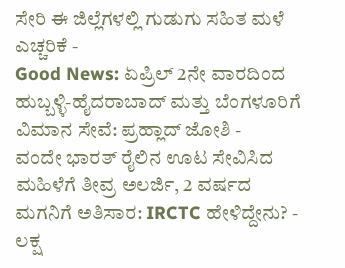ಸೇರಿ ಈ ಜಿಲ್ಲೆಗಳಲ್ಲಿ ಗುಡುಗು ಸಹಿತ ಮಳೆ ಎಚ್ಚರಿಕೆ -
Good News: ಏಪ್ರಿಲ್ 2ನೇ ವಾರದಿಂದ ಹುಬ್ಬಳ್ಳಿ-ಹೈದರಾಬಾದ್ ಮತ್ತು ಬೆಂಗಳೂರಿಗೆ ವಿಮಾನ ಸೇವೆ: ಪ್ರಹ್ಲಾದ್ ಜೋಶಿ -
ವಂದೇ ಭಾರತ್ ರೈಲಿನ ಊಟ ಸೇವಿಸಿದ ಮಹಿಳೆಗೆ ತೀವ್ರ ಅಲರ್ಜಿ, 2 ವರ್ಷದ ಮಗನಿಗೆ ಅತಿಸಾರ: IRCTC ಹೇಳಿದ್ದೇನು? -
ಲಕ್ಷ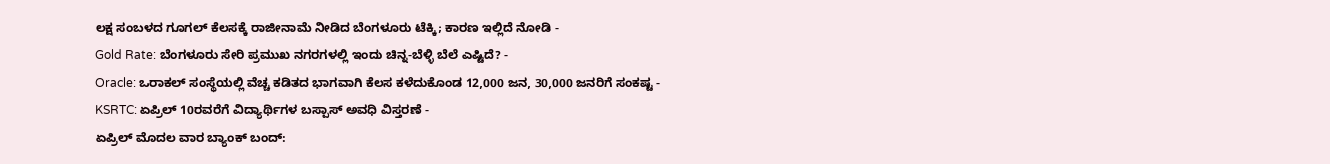ಲಕ್ಷ ಸಂಬಳದ ಗೂಗಲ್ ಕೆಲಸಕ್ಕೆ ರಾಜೀನಾಮೆ ನೀಡಿದ ಬೆಂಗಳೂರು ಟೆಕ್ಕಿ; ಕಾರಣ ಇಲ್ಲಿದೆ ನೋಡಿ -
Gold Rate: ಬೆಂಗಳೂರು ಸೇರಿ ಪ್ರಮುಖ ನಗರಗಳಲ್ಲಿ ಇಂದು ಚಿನ್ನ-ಬೆಳ್ಳಿ ಬೆಲೆ ಎಷ್ಟಿದೆ? -
Oracle: ಒರಾಕಲ್ ಸಂಸ್ಥೆಯಲ್ಲಿ ವೆಚ್ಚ ಕಡಿತದ ಭಾಗವಾಗಿ ಕೆಲಸ ಕಳೆದುಕೊಂಡ 12,000 ಜನ, 30,000 ಜನರಿಗೆ ಸಂಕಷ್ಟ -
KSRTC: ಏಪ್ರಿಲ್ 10ರವರೆಗೆ ವಿದ್ಯಾರ್ಥಿಗಳ ಬಸ್ಪಾಸ್ ಅವಧಿ ವಿಸ್ತರಣೆ -
ಏಪ್ರಿಲ್ ಮೊದಲ ವಾರ ಬ್ಯಾಂಕ್ ಬಂದ್: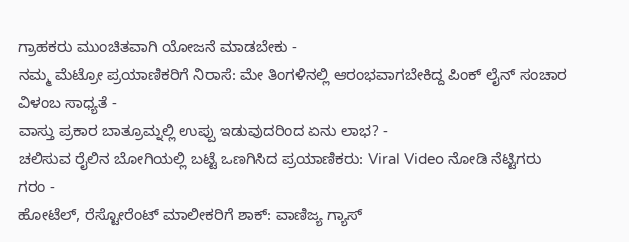ಗ್ರಾಹಕರು ಮುಂಚಿತವಾಗಿ ಯೋಜನೆ ಮಾಡಬೇಕು -
ನಮ್ಮ ಮೆಟ್ರೋ ಪ್ರಯಾಣಿಕರಿಗೆ ನಿರಾಸೆ: ಮೇ ತಿಂಗಳಿನಲ್ಲಿ ಆರಂಭವಾಗಬೇಕಿದ್ದ ಪಿಂಕ್ ಲೈನ್ ಸಂಚಾರ ವಿಳಂಬ ಸಾಧ್ಯತೆ -
ವಾಸ್ತು ಪ್ರಕಾರ ಬಾತ್ರೂಮ್ನಲ್ಲಿ ಉಪ್ಪು ಇಡುವುದರಿಂದ ಏನು ಲಾಭ? -
ಚಲಿಸುವ ರೈಲಿನ ಬೋಗಿಯಲ್ಲಿ ಬಟ್ಟೆ ಒಣಗಿಸಿದ ಪ್ರಯಾಣಿಕರು: Viral Video ನೋಡಿ ನೆಟ್ಟಿಗರು ಗರಂ -
ಹೋಟೆಲ್, ರೆಸ್ಟೋರೆಂಟ್ ಮಾಲೀಕರಿಗೆ ಶಾಕ್: ವಾಣಿಜ್ಯ ಗ್ಯಾಸ್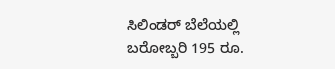ಸಿಲಿಂಡರ್ ಬೆಲೆಯಲ್ಲಿ ಬರೋಬ್ಬರಿ 195 ರೂ.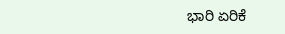ಭಾರಿ ಏರಿಕೆ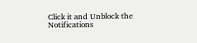Click it and Unblock the Notifications